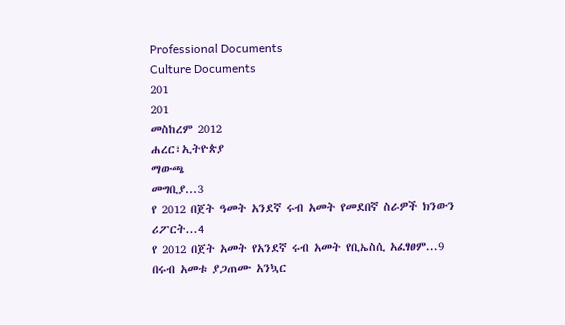Professional Documents
Culture Documents
201
201
መስከረም 2012
ሐረር፣ኢትዮጵያ
ማውጫ
መግቢያ...3
የ 2012 በጀት ዓመት አንደኛ ሩብ አመት የመደበኛ ስራዎች ክንውን ሪፖርት...4
የ 2012 በጀት አመት የአንደኛ ሩብ አመት የቢኤስሲ አፈፃፀም...9
በሩብ አመቱ ያጋጠሙ አንኳር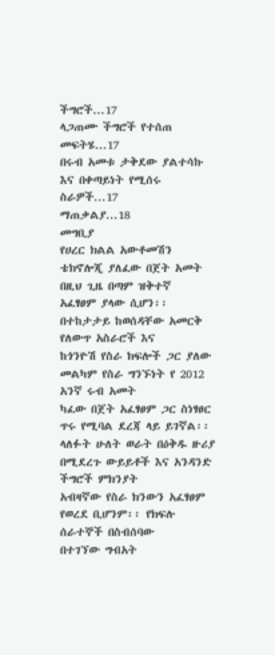ችግሮች...17
ላጋጠሙ ችግሮች የተሰጠ መፍትሄ...17
በሩብ አመቱ ታቅደው ያልተሳኩ እና በቀጣይነት የሚሰሩ ስራዎች...17
ማጠቃልያ...18
መግቢያ
የሀረር ክልል አውቶመሽን ቴክኖሎጂ ያለፈው በጀት አመት በዚህ ጊዜ በጣም ዝቅተኛ
አፈፃፀም ያላው ሲሆን፡፡ በተከታታይ ከወሰዳቸው አመርቅ የለውጥ አስራሮች እና
ከጎንዮሽ የስራ ክፍሎች ጋር ያለው መልካም የስራ ግንኙነት የ 2012 አንኛ ሩብ አመት
ካፈው በጀት አፈፃፀም ጋር ስነፃፀር ጥሩ የሚባል ደረጃ ላይ ይገኛል፡፡
ላለፉት ሁለት ወራት በዕቅዱ ዙሪያ በሚደረጉ ውይይቶች እና አንዳንድ ችግሮች ምክንያት
አብዛኛው የስራ ክንውን አፈፃፀም የወረደ ቢሆንም፡፡ የክፍሉ ሰራተኞች በስብሰባው
በተገኘው ግብአት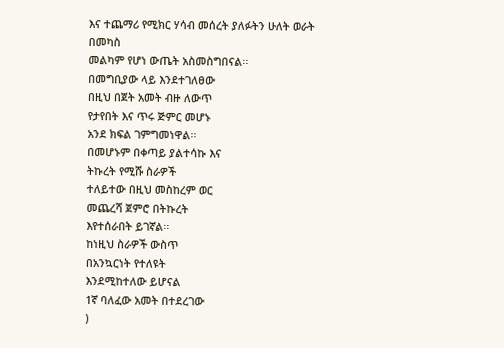እና ተጨማሪ የሚክር ሃሳብ መሰረት ያለፉትን ሁለት ወራት በመካስ
መልካም የሆነ ውጤት አስመስግበናል፡፡
በመግቢያው ላይ እንደተገለፀው
በዚህ በጀት አመት ብዙ ለውጥ
የታየበት እና ጥሩ ጅምር መሆኑ
አንደ ክፍል ገምግመነዋል፡፡
በመሆኑም በቀጣይ ያልተሳኩ እና
ትኩረት የሚሹ ስራዎች
ተለይተው በዚህ መስከረም ወር
መጨረሻ ጀምሮ በትኩረት
እየተሰራበት ይገኛል፡፡
ከነዚህ ስራዎች ውስጥ
በአንኳርነት የተለዩት
እንደሚከተለው ይሆናል
1ኛ ባለፈው አመት በተደረገው
)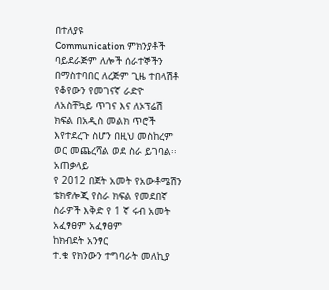በተለያዩ
Communication ምክንያቶች
ባይደራጅም ለሎች ሰራተኞችን
በማስተባበር ለረጅም ጊዜ ተበላሽቶ
የቆየውን የመገናኛ ራድዮ
ለአስቸኳይ ጥገና እና ለኦፕሬሽ
ክፍል በአዲስ መልክ ጥሮች
እየተደረጉ ስሆን በዚህ መስከረም
ወር መጨረሻል ወደ ስራ ይገባል፡፡
አጠቃላይ
የ 2012 በጀት አመት የአውቶሜሽን ቴክኖሎጂ የስራ ክፍል የመደበኛ ስራዎች እቅድ የ 1 ኛ ሩብ አመት አፈፃፀም አፈፃፀም
ከክብደት አንፃር
ተ.ቁ የክንውን ተግባራት መለኪያ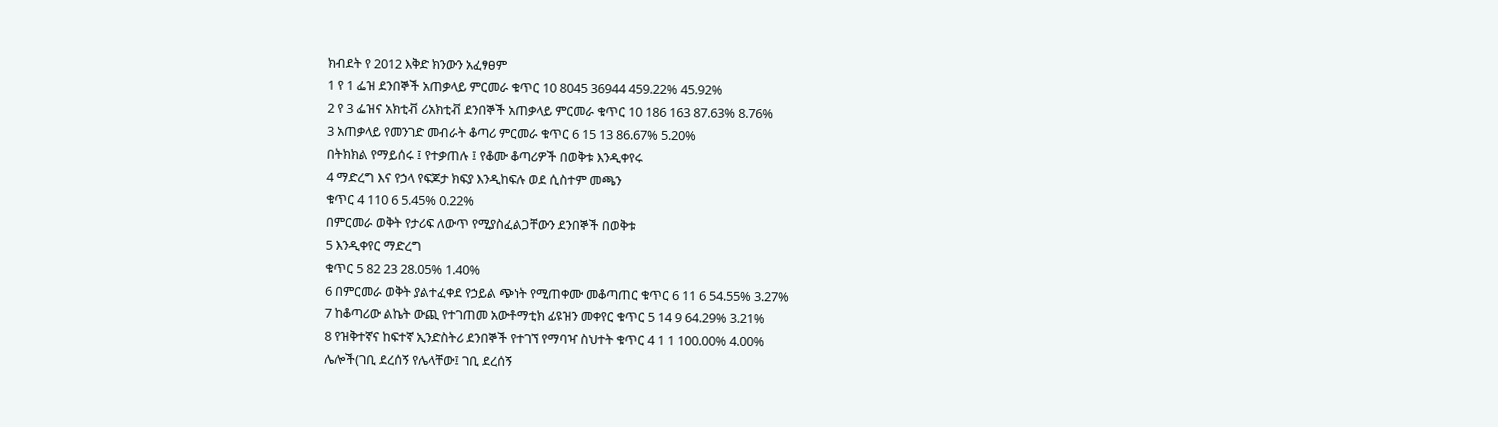ክብደት የ 2012 እቅድ ክንውን አፈፃፀም
1 የ 1 ፌዝ ደንበኞች አጠቃላይ ምርመራ ቁጥር 10 8045 36944 459.22% 45.92%
2 የ 3 ፌዝና አክቲቭ ሪአክቲቭ ደንበኞች አጠቃላይ ምርመራ ቁጥር 10 186 163 87.63% 8.76%
3 አጠቃላይ የመንገድ መብራት ቆጣሪ ምርመራ ቁጥር 6 15 13 86.67% 5.20%
በትክክል የማይሰሩ ፤ የተቃጠሉ ፤ የቆሙ ቆጣሪዎች በወቅቱ እንዲቀየሩ
4 ማድረግ እና የኃላ የፍጆታ ክፍያ እንዲከፍሉ ወደ ሲስተም መጫን
ቁጥር 4 110 6 5.45% 0.22%
በምርመራ ወቅት የታሪፍ ለውጥ የሚያስፈልጋቸውን ደንበኞች በወቅቱ
5 እንዲቀየር ማድረግ
ቁጥር 5 82 23 28.05% 1.40%
6 በምርመራ ወቅት ያልተፈቀደ የኃይል ጭነት የሚጠቀሙ መቆጣጠር ቁጥር 6 11 6 54.55% 3.27%
7 ከቆጣሪው ልኬት ውጪ የተገጠመ አውቶማቲክ ፊዩዝን መቀየር ቁጥር 5 14 9 64.29% 3.21%
8 የዝቅተኛና ከፍተኛ ኢንድስትሪ ደንበኞች የተገኘ የማባዣ ስህተት ቁጥር 4 1 1 100.00% 4.00%
ሌሎች(ገቢ ደረሰኝ የሌላቸው፤ ገቢ ደረሰኝ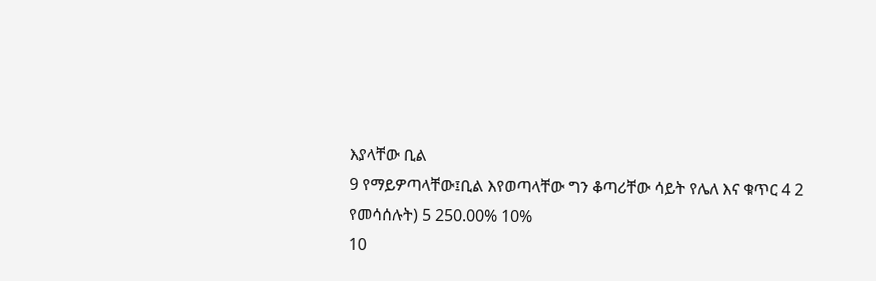እያላቸው ቢል
9 የማይዎጣላቸው፤ቢል እየወጣላቸው ግን ቆጣሪቸው ሳይት የሌለ እና ቁጥር 4 2
የመሳሰሉት) 5 250.00% 10%
10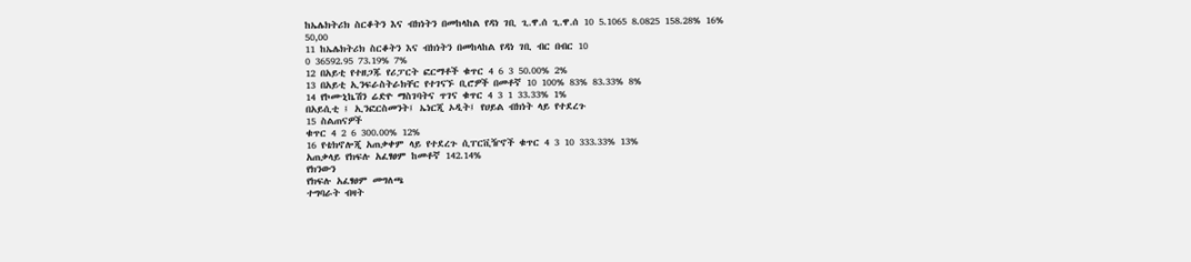ከኤሌክትሪክ ስርቆትን እና ብክነትን በመከላከል የዳነ ገቢ ጊ.ዋ.ሰ ጊ.ዋ.ሰ 10 5.1065 8.0825 158.28% 16%
50,00
11 ከኤሌክትሪክ ስርቆትን እና ብክነትን በመከላከል የዳነ ገቢ ብር በብር 10
0 36592.95 73.19% 7%
12 በአይቲ የተዘጋጁ የሪፓርት ፎርማቶች ቁጥር 4 6 3 50.00% 2%
13 በአይቲ ኢንፍራስትራክቸር የተገናኙ ቢሮዎች በመቶኛ 10 100% 83% 83.33% 8%
14 የኮሙኒኬሽን ሬድዮ ማስገባትና ጥገና ቁጥር 4 3 1 33.33% 1%
በአይሲቲ ፤ ኢንፎርስመንት፤ ኤነርጂ ኦዲት፤ የሀይል ብክነት ላይ የተደረጉ
15 ስልጠናዎች
ቁጥር 4 2 6 300.00% 12%
16 የቴክኖሎጂ አጠቃቀም ላይ የተደረጉ ሲፐርቪዥኖች ቁጥር 4 3 10 333.33% 13%
አጠቃላይ የክፍሉ አፈፃፀም ከመቶኛ 142.14%
የክንውን
የክፍሉ አፈፃፀም መግለጫ
ተግባራት ብዛት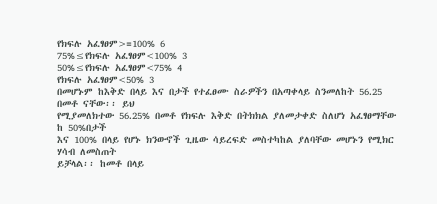የክፍሉ አፈፃፀም>=100% 6
75%≤የክፍሉ አፈፃፀም<100% 3
50%≤የክፍሉ አፈፃፀም<75% 4
የክፍሉ አፈፃፀም<50% 3
በመሆኑም ከእቅድ በላይ እና በታች የተፈፀሙ ስራዎችን በአጣቀላይ ስንመለከት 56.25 በመቶ ናቸው፡፡ ይህ
የሚያመለክተው 56.25% በመቶ የክፍሉ እቅድ በትክክል ያለመታቀድ ስለሆነ አፈፃፀማቸው ከ 50%በታች
እና 100% በላይ የሆኑ ክንውኖች ጊዜው ሳይረፍድ መስተካከል ያለባቸው መሆኑን የሚክር ሃሳብ ለመስጠት
ይቻላል፡፡ ከመቶ በላይ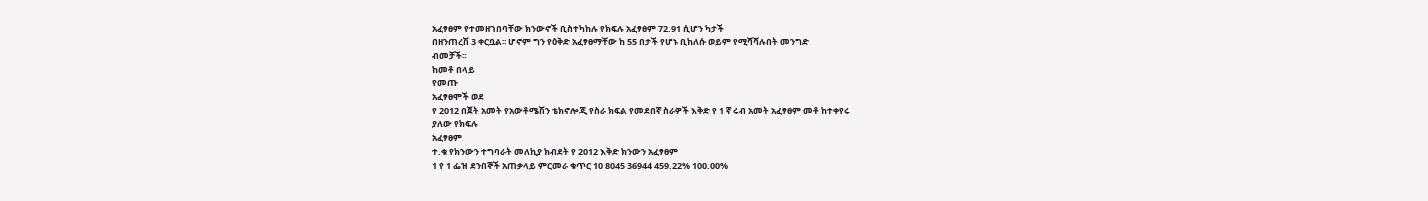አፈፃፀም የተመዘገበባቸው ክንውኖች ቢስተካከሉ የክፍሉ አፈፃፀም 72.91 ሲሆን ካታች
በዘንጠረሽ 3 ቀርቧል፡፡ ሆኖም ግን የዕቅድ አፈፃፀማቸው ከ 55 በታች የሆኑ ቢከለሱ ወይም የሚሻሻሉበት መንግድ
ብመቻች፡፡
ከመቶ በላይ
የመጡ
አፈፃፀሞች ወደ
የ 2012 በጀት አመት የአውቶሜሽን ቴክኖሎጂ የስራ ክፍል የመደበኛ ስራዎች እቅድ የ 1 ኛ ሩብ አመት አፈፃፀም መቶ ከተቀየሩ
ያለው የክፍሉ
አፈፃፀም
ተ.ቁ የክንውን ተግባራት መለኪያ ክብደት የ 2012 እቅድ ክንውን አፈፃፀም
1 የ 1 ፌዝ ደንበኞች አጠቃላይ ምርመራ ቁጥር 10 8045 36944 459.22% 100.00%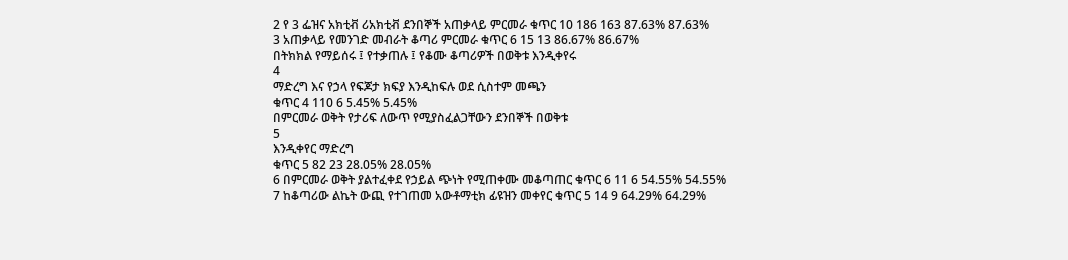2 የ 3 ፌዝና አክቲቭ ሪአክቲቭ ደንበኞች አጠቃላይ ምርመራ ቁጥር 10 186 163 87.63% 87.63%
3 አጠቃላይ የመንገድ መብራት ቆጣሪ ምርመራ ቁጥር 6 15 13 86.67% 86.67%
በትክክል የማይሰሩ ፤ የተቃጠሉ ፤ የቆሙ ቆጣሪዎች በወቅቱ እንዲቀየሩ
4
ማድረግ እና የኃላ የፍጆታ ክፍያ እንዲከፍሉ ወደ ሲስተም መጫን
ቁጥር 4 110 6 5.45% 5.45%
በምርመራ ወቅት የታሪፍ ለውጥ የሚያስፈልጋቸውን ደንበኞች በወቅቱ
5
እንዲቀየር ማድረግ
ቁጥር 5 82 23 28.05% 28.05%
6 በምርመራ ወቅት ያልተፈቀደ የኃይል ጭነት የሚጠቀሙ መቆጣጠር ቁጥር 6 11 6 54.55% 54.55%
7 ከቆጣሪው ልኬት ውጪ የተገጠመ አውቶማቲክ ፊዩዝን መቀየር ቁጥር 5 14 9 64.29% 64.29%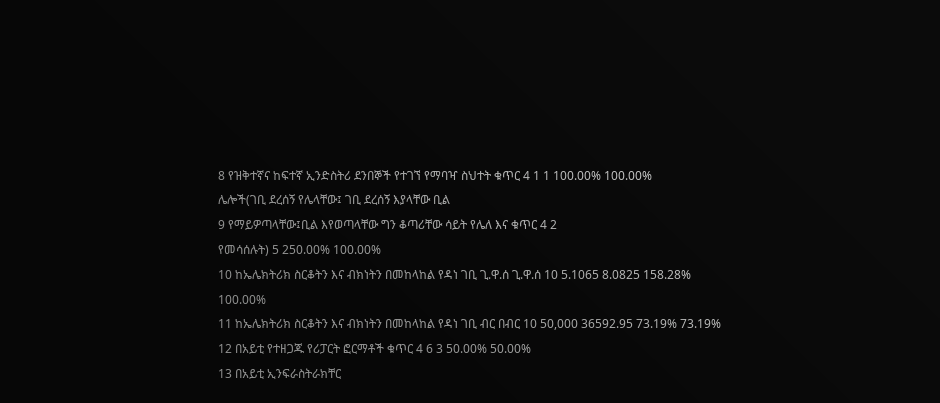8 የዝቅተኛና ከፍተኛ ኢንድስትሪ ደንበኞች የተገኘ የማባዣ ስህተት ቁጥር 4 1 1 100.00% 100.00%
ሌሎች(ገቢ ደረሰኝ የሌላቸው፤ ገቢ ደረሰኝ እያላቸው ቢል
9 የማይዎጣላቸው፤ቢል እየወጣላቸው ግን ቆጣሪቸው ሳይት የሌለ እና ቁጥር 4 2
የመሳሰሉት) 5 250.00% 100.00%
10 ከኤሌክትሪክ ስርቆትን እና ብክነትን በመከላከል የዳነ ገቢ ጊ.ዋ.ሰ ጊ.ዋ.ሰ 10 5.1065 8.0825 158.28% 100.00%
11 ከኤሌክትሪክ ስርቆትን እና ብክነትን በመከላከል የዳነ ገቢ ብር በብር 10 50,000 36592.95 73.19% 73.19%
12 በአይቲ የተዘጋጁ የሪፓርት ፎርማቶች ቁጥር 4 6 3 50.00% 50.00%
13 በአይቲ ኢንፍራስትራክቸር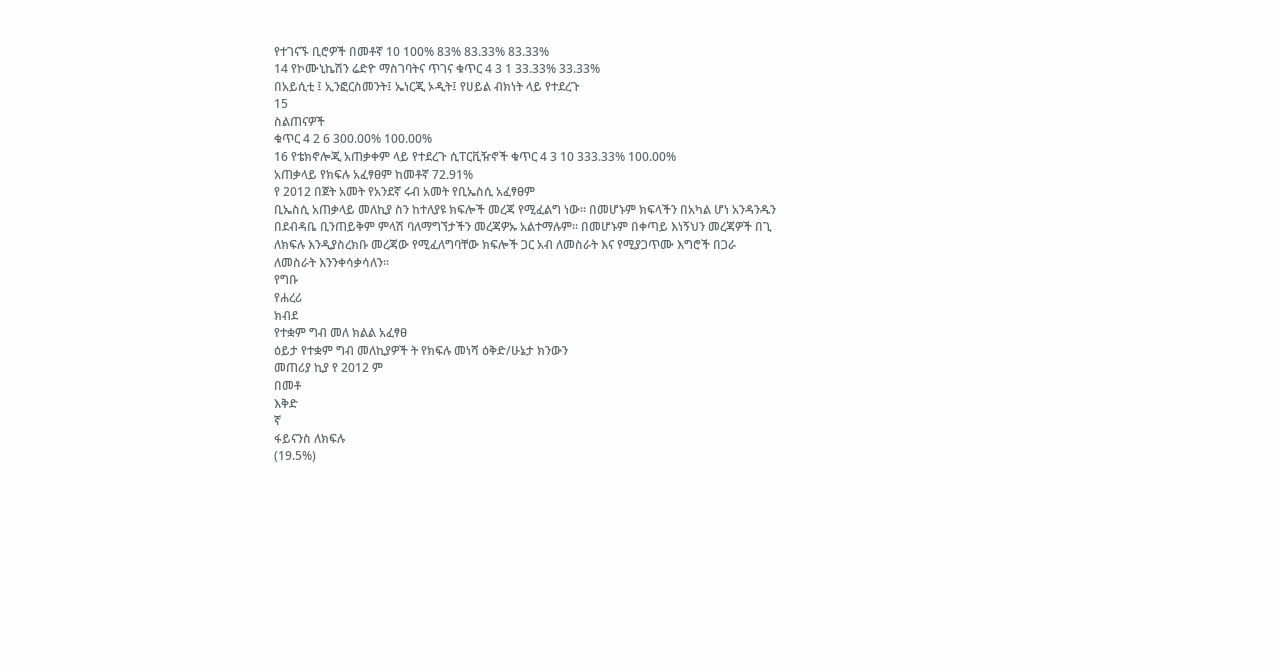የተገናኙ ቢሮዎች በመቶኛ 10 100% 83% 83.33% 83.33%
14 የኮሙኒኬሽን ሬድዮ ማስገባትና ጥገና ቁጥር 4 3 1 33.33% 33.33%
በአይሲቲ ፤ ኢንፎርስመንት፤ ኤነርጂ ኦዲት፤ የሀይል ብክነት ላይ የተደረጉ
15
ስልጠናዎች
ቁጥር 4 2 6 300.00% 100.00%
16 የቴክኖሎጂ አጠቃቀም ላይ የተደረጉ ሲፐርቪዥኖች ቁጥር 4 3 10 333.33% 100.00%
አጠቃላይ የክፍሉ አፈፃፀም ከመቶኛ 72.91%
የ 2012 በጀት አመት የአንደኛ ሩብ አመት የቢኤስሲ አፈፃፀም
ቢኤስሲ አጠቃላይ መለኪያ ስን ከተለያዩ ክፍሎች መረጃ የሚፈልግ ነው፡፡ በመሆኑም ክፍላችን በአካል ሆነ አንዳንዱን
በደብዳቤ ቢንጠይቅም ምላሽ ባለማግኘታችን መረጃዎኡ አልተማሉም፡፡ በመሆኑም በቀጣይ እነኝህን መረጃዎች በጊ
ለክፍሉ እንዲያስረክቡ መረጃው የሚፈለግባቸው ክፍሎች ጋር አብ ለመስራት እና የሚያጋጥሙ እግሮች በጋራ
ለመስራት እንንቀሳቃሳለን፡፡
የግቡ
የሐረሪ
ክብደ
የተቋም ግብ መለ ክልል አፈፃፀ
ዕይታ የተቋም ግብ መለኪያዎች ት የክፍሉ መነሻ ዕቅድ/ሁኔታ ክንውን
መጠሪያ ኪያ የ 2012 ም
በመቶ
እቅድ
ኛ
ፋይናንስ ለክፍሉ
(19.5%)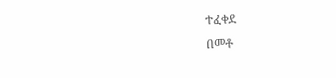ተፈቀደ
በመቶ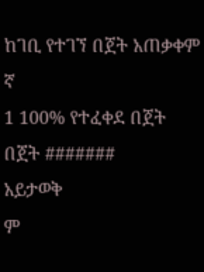ከገቢ የተገኘ በጀት አጠቃቀም
ኛ
1 100% የተፈቀደ በጀት በጀት #######
አይታወቅ
ም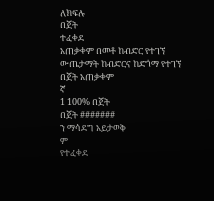ለክፍሉ
በጀት
ተፈቀደ
አጠቃቀም በመቶ ከብድር የተገኘ
ውጤታማት ከብድርና ከድጎማ የተገኘ በጀት አጠቃቀም
ኛ
1 100% በጀት
በጀት #######
ን ማሳደግ አይታወቅ
ም
የተፈቀደ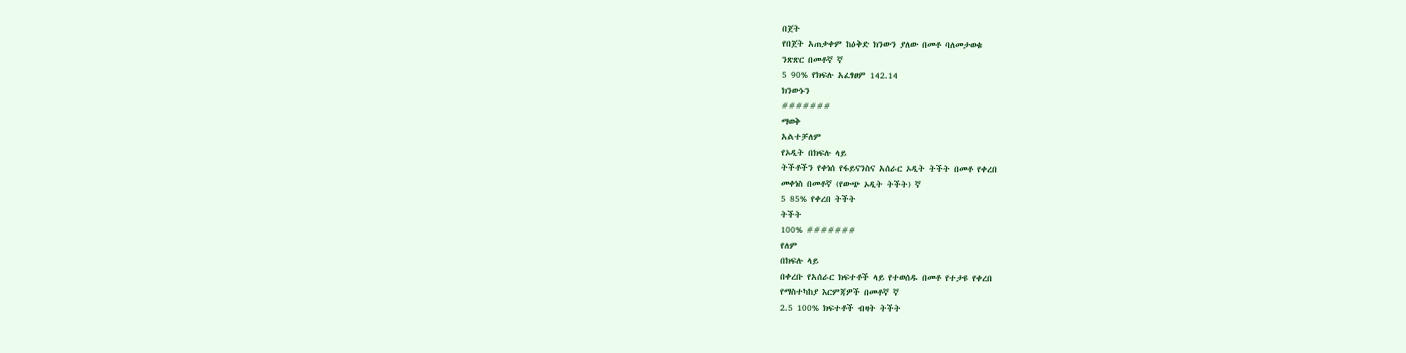በጀት
የበጀት አጠቃቀም ከዕቅድ ክንውን ያለው በመቶ ባለመታወቁ
ንጽጽር በመቶኛ ኛ
5 90% የክፍሉ አፈፃፀም 142.14
ክንውኑን
#######
ማወቅ
አልተቻለም
የኦዲት በክፍሉ ላይ
ትችቶችን የቀነሰ የፋይናንስና አሰራር ኦዲት ትችት በመቶ የቀረበ
መቀነስ በመቶኛ (የውጭ ኦዲት ትችት) ኛ
5 85% የቀረበ ትችት
ትችት
100% #######
የለም
በክፍሉ ላይ
በቀረቡ የአሰራር ክፍተቶች ላይ የተወሰዱ በመቶ የተታዩ የቀረበ
የማስተካከያ እርምጃዎች በመቶኛ ኛ
2.5 100% ክፍተቶች ብዛት ትችት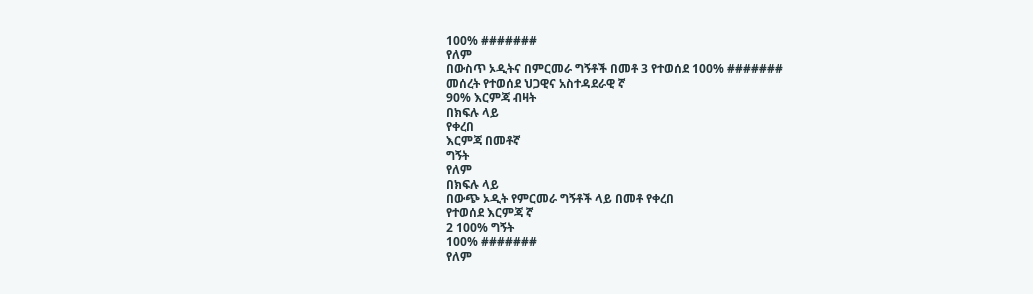100% #######
የለም
በውስጥ ኦዲትና በምርመራ ግኝቶች በመቶ 3 የተወሰደ 100% #######
መሰረት የተወሰደ ህጋዊና አስተዳደራዊ ኛ
90% እርምጃ ብዛት
በክፍሉ ላይ
የቀረበ
እርምጃ በመቶኛ
ግኝት
የለም
በክፍሉ ላይ
በውጭ ኦዲት የምርመራ ግኝቶች ላይ በመቶ የቀረበ
የተወሰደ እርምጃ ኛ
2 100% ግኝት
100% #######
የለም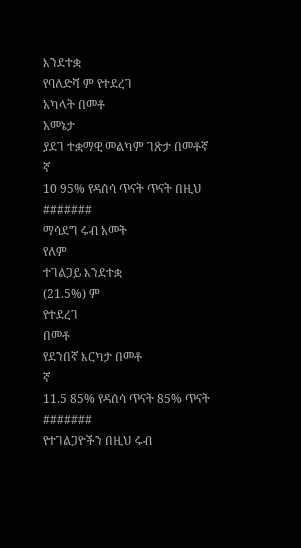እንደተቋ
የባለድሻ ም የተደረገ
አካላት በመቶ
አመኔታ
ያደገ ተቋማዊ መልካም ገጽታ በመቶኛ
ኛ
10 95% የዳሰሳ ጥናት ጥናት በዚህ #######
ማሳደግ ሩብ አመት
የለም
ተገልጋይ እንደተቋ
(21.5%) ም
የተደረገ
በመቶ
የደንበኛ እርካታ በመቶ
ኛ
11.5 85% የዳሰሳ ጥናት 85% ጥናት #######
የተገልጋዮችን በዚህ ሩብ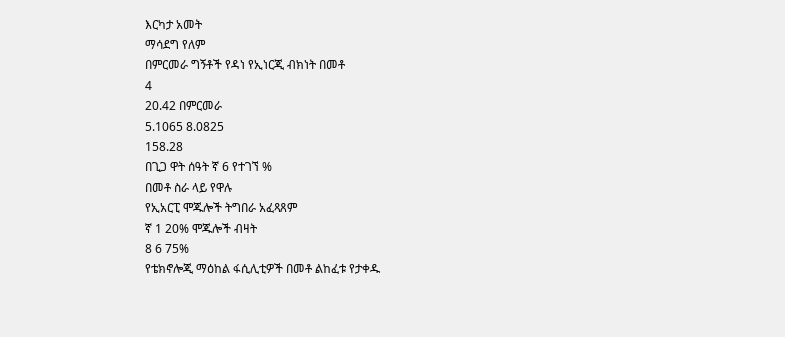እርካታ አመት
ማሳደግ የለም
በምርመራ ግኝቶች የዳነ የኢነርጂ ብክነት በመቶ
4
20.42 በምርመራ
5.1065 8.0825
158.28
በጊጋ ዋት ሰዓት ኛ 6 የተገኘ %
በመቶ ስራ ላይ የዋሉ
የኢአርፒ ሞጁሎች ትግበራ አፈጻጸም
ኛ 1 20% ሞጁሎች ብዛት
8 6 75%
የቴክኖሎጂ ማዕከል ፋሲሊቲዎች በመቶ ልከፈቱ የታቀዱ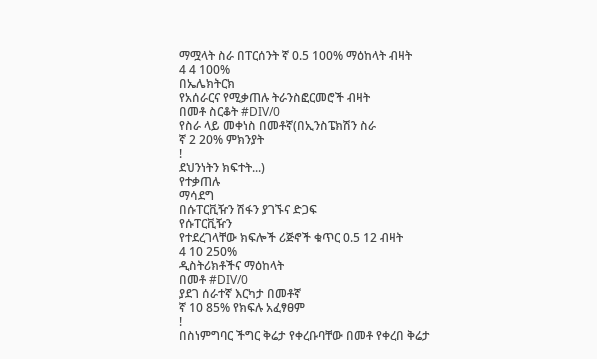ማሟላት ስራ በፐርሰንት ኛ 0.5 100% ማዕከላት ብዛት
4 4 100%
በኤሌክትርክ
የአሰራርና የሚቃጠሉ ትራንስፎርመሮች ብዛት
በመቶ ስርቆት #DIV/0
የስራ ላይ መቀነስ በመቶኛ(በኢንስፔክሽን ስራ
ኛ 2 20% ምክንያት
!
ደህንነትን ክፍተት...)
የተቃጠሉ
ማሳደግ
በሱፐርቪዥን ሽፋን ያገኙና ድጋፍ
የሱፐርቪዥን
የተደረገላቸው ክፍሎች ሪጅኖች ቁጥር 0.5 12 ብዛት
4 10 250%
ዲስትሪክቶችና ማዕከላት
በመቶ #DIV/0
ያደገ ሰራተኛ እርካታ በመቶኛ
ኛ 10 85% የክፍሉ አፈፃፀም
!
በስነምግባር ችግር ቅሬታ የቀረቡባቸው በመቶ የቀረበ ቅሬታ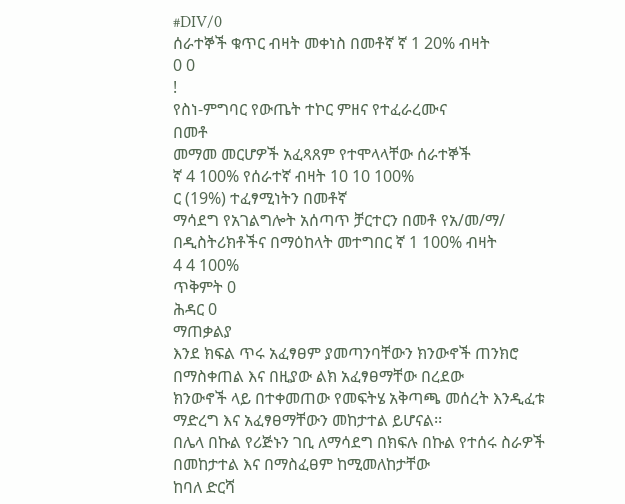#DIV/0
ሰራተኞች ቁጥር ብዛት መቀነስ በመቶኛ ኛ 1 20% ብዛት
0 0
!
የስነ-ምግባር የውጤት ተኮር ምዘና የተፈራረሙና
በመቶ
መማመ መርሆዎች አፈጻጸም የተሞላላቸው ሰራተኞች
ኛ 4 100% የሰራተኛ ብዛት 10 10 100%
ር (19%) ተፈፃሚነትን በመቶኛ
ማሳደግ የአገልግሎት አሰጣጥ ቻርተርን በመቶ የአ/መ/ማ/
በዲስትሪክቶችና በማዕከላት መተግበር ኛ 1 100% ብዛት
4 4 100%
ጥቅምት 0
ሕዳር 0
ማጠቃልያ
እንደ ክፍል ጥሩ አፈፃፀም ያመጣንባቸውን ክንውኖች ጠንክሮ በማስቀጠል እና በዚያው ልክ አፈፃፀማቸው በረደው
ክንውኖች ላይ በተቀመጠው የመፍትሄ አቅጣጫ መሰረት እንዲፈቱ ማድረግ እና አፈፃፀማቸውን መከታተል ይሆናል፡፡
በሌላ በኩል የሪጅኑን ገቢ ለማሳደግ በክፍሉ በኩል የተሰሩ ስራዎች በመከታተል እና በማስፈፀም ከሚመለከታቸው
ከባለ ድርሻ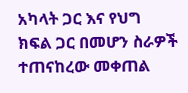አካላት ጋር እና የህግ ክፍል ጋር በመሆን ስራዎች ተጠናከረው መቀጠል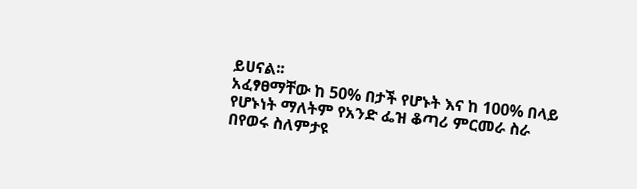ይሀናል፡፡
አፈፃፀማቸው ከ 50% በታች የሆኑት እና ከ 100% በላይ የሆኑነት ማለትም የአንድ ፌዝ ቆጣሪ ምርመራ ስራ
በየወሩ ስለምታዩ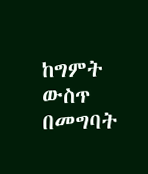ከግምት ውስጥ በመግባት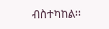ብስተካከል፡፡